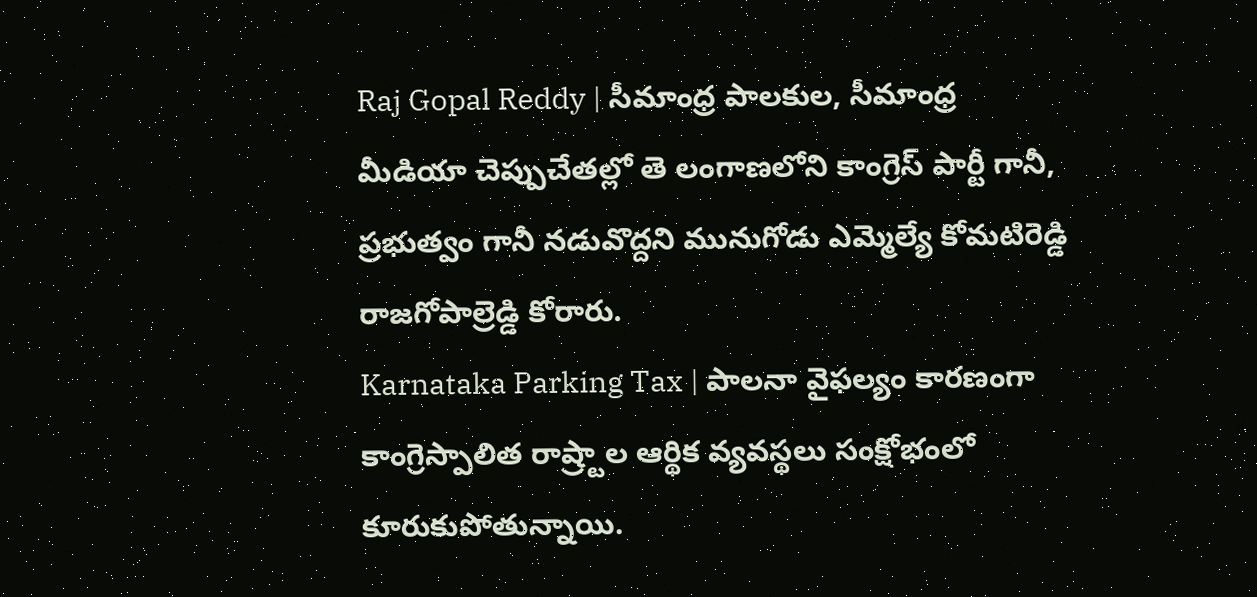Raj Gopal Reddy | సీమాంధ్ర పాలకుల, సీమాంధ్ర మీడియా చెప్పుచేతల్లో తె లంగాణలోని కాంగ్రెస్ పార్టీ గానీ, ప్రభుత్వం గానీ నడువొద్దని మునుగోడు ఎమ్మెల్యే కోమటిరెడ్డి రాజగోపాల్రెడ్డి కోరారు.
Karnataka Parking Tax | పాలనా వైఫల్యం కారణంగా కాంగ్రెస్పాలిత రాష్ర్టాల ఆర్థిక వ్యవస్థలు సంక్షోభంలో కూరుకుపోతున్నాయి.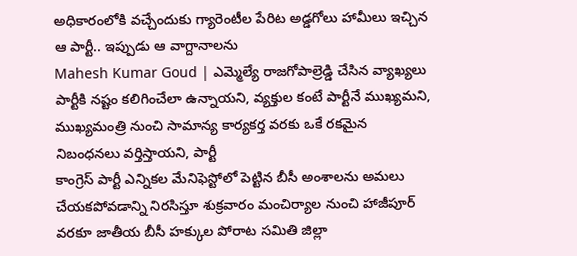అధికారంలోకి వచ్చేందుకు గ్యారెంటీల పేరిట అడ్డగోలు హామీలు ఇచ్చిన ఆ పార్టీ.. ఇప్పుడు ఆ వాగ్దానాలను
Mahesh Kumar Goud | ఎమ్మెల్యే రాజగోపాల్రెడ్డి చేసిన వ్యాఖ్యలు పార్టీకి నష్టం కలిగించేలా ఉన్నాయని, వ్యక్తుల కంటే పార్టీనే ముఖ్యమని, ముఖ్యమంత్రి నుంచి సామాన్య కార్యకర్త వరకు ఒకే రకమైన నిబంధనలు వర్తిస్తాయని, పార్టీ
కాంగ్రెస్ పార్టీ ఎన్నికల మేనిఫెస్టోలో పెట్టిన బీసీ అంశాలను అమలు చేయకపోవడాన్ని నిరసిస్తూ శుక్రవారం మంచిర్యాల నుంచి హాజీపూర్ వరకూ జాతీయ బీసీ హక్కుల పోరాట సమితి జిల్లా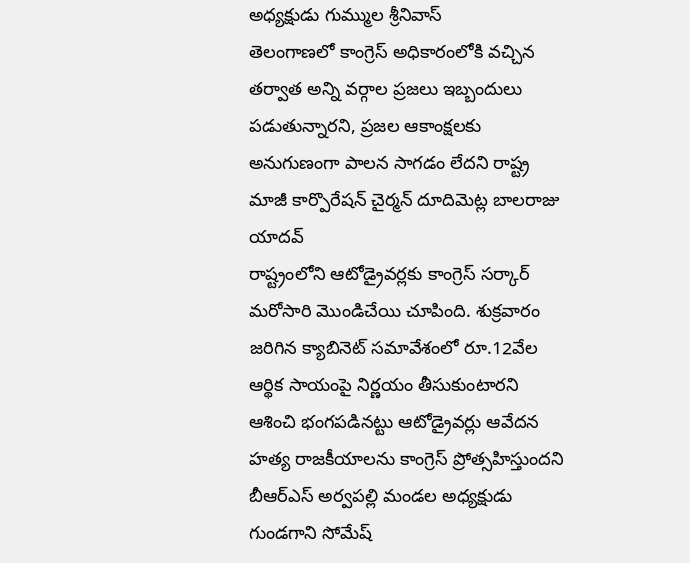అధ్యక్షుడు గుమ్ముల శ్రీనివాస్
తెలంగాణలో కాంగ్రెస్ అధికారంలోకి వచ్చిన తర్వాత అన్ని వర్గాల ప్రజలు ఇబ్బందులు పడుతున్నారని, ప్రజల ఆకాంక్షలకు అనుగుణంగా పాలన సాగడం లేదని రాష్ట్ర మాజీ కార్పొరేషన్ చైర్మన్ దూదిమెట్ల బాలరాజు యాదవ్
రాష్ట్రంలోని ఆటోడ్రైవర్లకు కాంగ్రెస్ సర్కార్ మరోసారి మొండిచేయి చూపింది. శుక్రవారం జరిగిన క్యాబినెట్ సమావేశంలో రూ.12వేల ఆర్థిక సాయంపై నిర్ణయం తీసుకుంటారని ఆశించి భంగపడినట్టు ఆటోడ్రైవర్లు ఆవేదన
హత్య రాజకీయాలను కాంగ్రెస్ ప్రోత్సహిస్తుందని బీఆర్ఎస్ అర్వపల్లి మండల అధ్యక్షుడు గుండగాని సోమేష్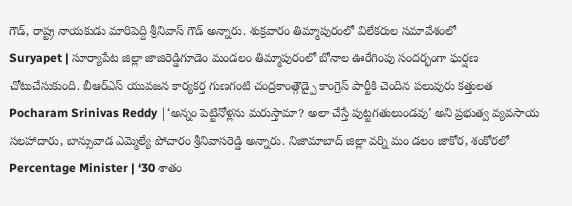గౌడ్, రాష్ట్ర నాయకుడు మారిపెద్ది శ్రీనివాస్ గౌడ్ అన్నారు. శుక్రవారం తిమ్మాపురంలో విలేకరుల సమావేశంలో
Suryapet | సూర్యాపేట జిల్లా జాజిరెడ్డిగూడెం మండలం తిమ్మాపురంలో బోనాల ఊరేగింపు సందర్భంగా ఘర్షణ చోటుచేసుకుంది. బీఆర్ఎస్ యువజన కార్యకర్త గుణగంటి చంద్రకాంత్గౌడ్పై కాంగ్రెస్ పార్టీకి చెందిన పలువురు కత్తులత
Pocharam Srinivas Reddy |‘అన్నం పెట్టినోళ్లను మరుస్తామా? అలా చేస్తే పుట్టగతులుండవు’ అని ప్రభుత్వ వ్యవసాయ సలహాదారు, బాన్సువాడ ఎమ్మెల్యే పోచారం శ్రీనివాసరెడ్డి అన్నారు. నిజామాబాద్ జిల్లా వర్ని మం డలం జాకోర, శంకోరలో
Percentage Minister | ‘30 శాతం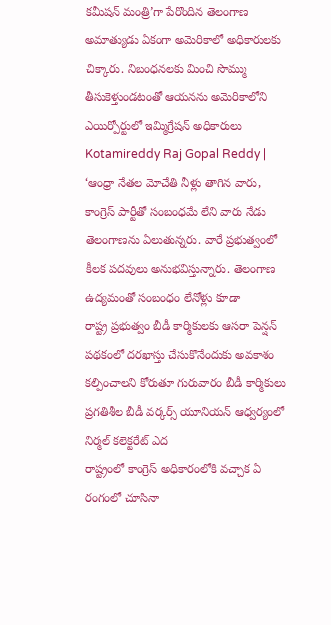కమీషన్ మంత్రి’గా పేరొందిన తెలంగాణ అమాత్యుడు ఏకంగా అమెరికాలో అధికారులకు చిక్కారు. నిబంధనలకు మించి సొమ్ము తీసుకెళ్తుండటంతో ఆయనను అమెరికాలోని ఎయిర్పోర్టులో ఇమ్మిగ్రేషన్ అధికారులు
Kotamireddy Raj Gopal Reddy | ‘ఆంధ్రా నేతల మోచేతి నీళ్లు తాగిన వారు, కాంగ్రెస్ పార్టీతో సంబంధమే లేని వారు నేడు తెలంగాణను ఏలుతున్నరు. వారే ప్రభుత్వంలో కీలక పదవులు అనుభవిస్తున్నారు. తెలంగాణ ఉద్యమంతో సంబంధం లేనోళ్లు కూడా
రాష్ట్ర ప్రభుత్వం బీడీ కార్మికులకు ఆసరా పెన్షన్ పథకంలో దరఖాస్తు చేసుకొనేందుకు అవకాశం కల్పించాలని కోరుతూ గురువారం బీడీ కార్మికులు ప్రగతిశీల బీడీ వర్కర్స్ యూనియన్ ఆధ్వర్యంలో నిర్మల్ కలెక్టరేట్ ఎద
రాష్ట్రంలో కాంగ్రెస్ అధికారంలోకి వచ్చాక ఏ రంగంలో చూసినా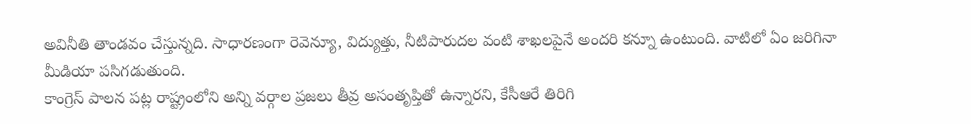అవినీతి తాండవం చేస్తున్నది. సాధారణంగా రెవెన్యూ, విద్యుత్తు, నీటిపారుదల వంటి శాఖలపైనే అందరి కన్నూ ఉంటుంది. వాటిలో ఏం జరిగినా మీడియా పసిగడుతుంది.
కాంగ్రెస్ పాలన పట్ల రాష్ట్రంలోని అన్ని వర్గాల ప్రజలు తీవ్ర అసంతృప్తితో ఉన్నారని, కేసీఆరే తిరిగి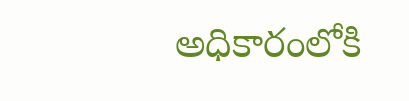అధికారంలోకి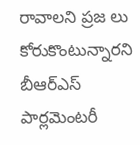రావాలని ప్రజ లు కోరుకొంటున్నారని బీఆర్ఎస్ పార్లమెంటరీ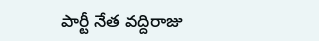పార్టీ నేత వద్దిరాజు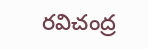రవిచంద్ర